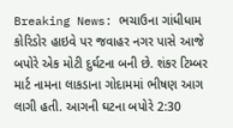Breaking News: ભચાઉના ગાંધીધામ કોરિડોર હાઇવે પર જવાહર નગર પાસે આજે બપોરે એક મોટી દુર્ઘટના બની છે. શંકર ટિમ્બર માર્ટ નામના લાકડાના ગોદામમાં ભીષણ આગ લાગી હતી. આગની ઘટના બપોરે 2:30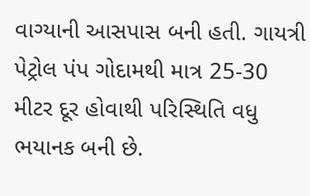વાગ્યાની આસપાસ બની હતી. ગાયત્રી પેટ્રોલ પંપ ગોદામથી માત્ર 25-30 મીટર દૂર હોવાથી પરિસ્થિતિ વધુ ભયાનક બની છે.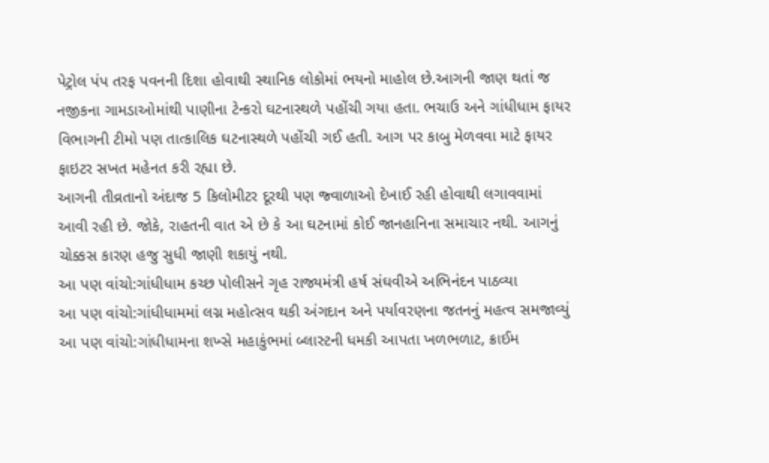પેટ્રોલ પંપ તરફ પવનની દિશા હોવાથી સ્થાનિક લોકોમાં ભયનો માહોલ છે.આગની જાણ થતાં જ નજીકના ગામડાઓમાંથી પાણીના ટેન્કરો ઘટનાસ્થળે પહોંચી ગયા હતા. ભચાઉ અને ગાંધીધામ ફાયર વિભાગની ટીમો પણ તાત્કાલિક ઘટનાસ્થળે પહોંચી ગઈ હતી. આગ પર કાબુ મેળવવા માટે ફાયર ફાઇટર સખત મહેનત કરી રહ્યા છે.
આગની તીવ્રતાનો અંદાજ 5 કિલોમીટર દૂરથી પણ જ્વાળાઓ દેખાઈ રહી હોવાથી લગાવવામાં આવી રહી છે. જોકે, રાહતની વાત એ છે કે આ ઘટનામાં કોઈ જાનહાનિના સમાચાર નથી. આગનું ચોક્કસ કારણ હજુ સુધી જાણી શકાયું નથી.
આ પણ વાંચો:ગાંધીધામ કચ્છ પોલીસને ગૃહ રાજ્યમંત્રી હર્ષ સંઘવીએ અભિનંદન પાઠવ્યા
આ પણ વાંચો:ગાંધીધામમાં લગ્ન મહોત્સવ થકી અંગદાન અને પર્યાવરણના જતનનું મહત્વ સમજાવ્યું
આ પણ વાંચો:ગાંધીધામના શખ્સે મહાકુંભમાં બ્લાસ્ટની ધમકી આપતા ખળભળાટ, ક્રાઈમ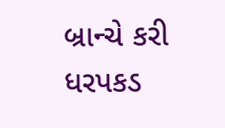બ્રાન્ચે કરી ધરપકડ